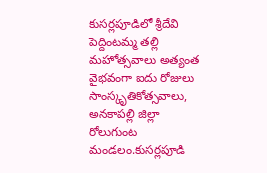కుసర్లపూడిలో శ్రీదేవి పెద్దింటమ్మ తల్లి మహోత్సవాలు అత్యంత వైభవంగా ఐదు రోజులు సాంస్కృతికోత్సవాలు,
అనకాపల్లి జిల్లా రోలుగుంట మండలం.కుసర్లపూడి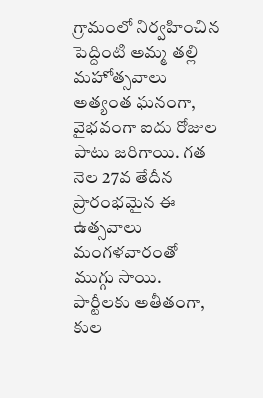గ్రామంలో నిర్వహించిన పెద్దింటి అమ్మ తల్లి మహోత్సవాలు అత్యంత ఘనంగా, వైభవంగా ఐదు రోజుల పాటు జరిగాయి. గత నెల 27వ తేదీన ప్రారంభమైన ఈ ఉత్సవాలు మంగళవారంతో ముగ్గు సాయి. పార్టీలకు అతీతంగా, కుల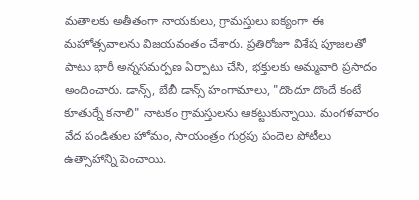మతాలకు అతీతంగా నాయకులు, గ్రామస్తులు ఐక్యంగా ఈ మహోత్సవాలను విజయవంతం చేశారు. ప్రతిరోజూ విశేష పూజలతో పాటు భారీ అన్నసమర్పణ ఏర్పాటు చేసి, భక్తులకు అమ్మవారి ప్రసాదం అందించారు. డాన్స్, బేబీ డాన్స్ హంగామాలు, "దొందూ దొందే కంటే కూతుర్నే కనాలి" నాటకం గ్రామస్తులను ఆకట్టుకున్నాయి. మంగళవారం వేద పండితుల హోమం, సాయంత్రం గుర్రపు పందెల పోటీలు ఉత్సాహాన్ని పెంచాయి.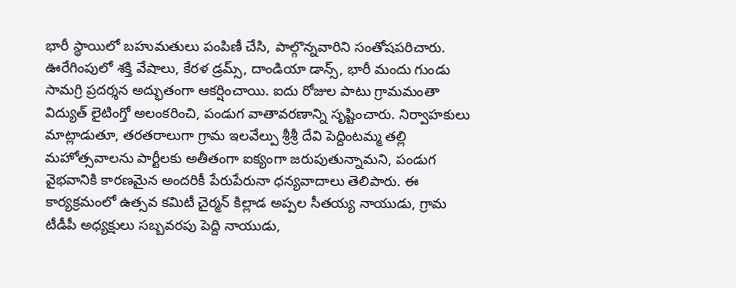భారీ స్థాయిలో బహుమతులు పంపిణీ చేసి, పాల్గొన్నవారిని సంతోషపరిచారు. ఊరేగింపులో శక్తి వేషాలు, కేరళ డ్రమ్స్, దాండియా డాన్స్, భారీ మందు గుండు సామగ్రి ప్రదర్శన అద్భుతంగా ఆకర్షించాయి. ఐదు రోజుల పాటు గ్రామమంతా విద్యుత్ లైటింగ్తో అలంకరించి, పండుగ వాతావరణాన్ని సృష్టించారు. నిర్వాహకులు మాట్లాడుతూ, తరతరాలుగా గ్రామ ఇలవేల్పు శ్రీశ్రీ దేవి పెద్దింటమ్మ తల్లి మహోత్సవాలను పార్టీలకు అతీతంగా ఐక్యంగా జరుపుతున్నామని, పండుగ వైభవానికి కారణమైన అందరికీ పేరుపేరునా ధన్యవాదాలు తెలిపారు. ఈ కార్యక్రమంలో ఉత్సవ కమిటీ చైర్మన్ కిల్లాడ అప్పల సీతయ్య నాయుడు, గ్రామ టీడీపీ అధ్యక్షులు సబ్బవరపు పెద్ది నాయుడు,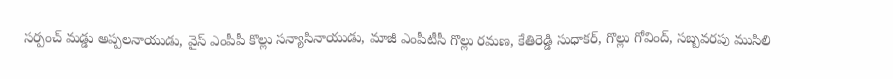సర్పంచ్ మడ్డు అప్పలనాయుడు, వైస్ ఎంపీపీ కొల్లు సన్యాసినాయుడు, మాజీ ఎంపీటీసీ గొల్లు రమణ, కేతిరెడ్డి సుధాకర్, గొల్లు గోవింద్, సబ్బవరపు ముసిలి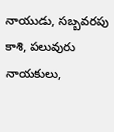నాయుడు, సబ్బవరపు కాశి, పలువురు నాయకులు,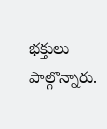భక్తులు పాల్గొన్నారు.